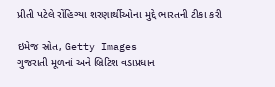પ્રીતી પટેલે રોંહિગ્યા શરણાર્થીઓના મુદ્દે ભારતની ટીકા કરી

ઇમેજ સ્રોત, Getty Images
ગુજરાતી મૂળનાં અને બ્રિટિશ વડાપ્રધાન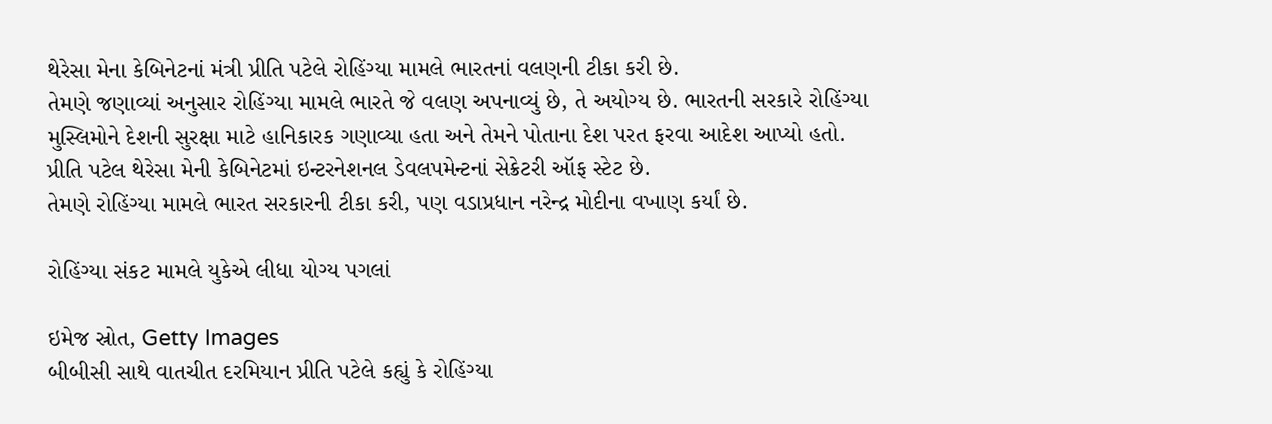થેરેસા મેના કેબિનેટનાં મંત્રી પ્રીતિ પટેલે રોહિંગ્યા મામલે ભારતનાં વલણની ટીકા કરી છે.
તેમણે જણાવ્યાં અનુસાર રોહિંગ્યા મામલે ભારતે જે વલણ અપનાવ્યું છે, તે અયોગ્ય છે. ભારતની સરકારે રોહિંગ્યા મુસ્લિમોને દેશની સુરક્ષા માટે હાનિકારક ગણાવ્યા હતા અને તેમને પોતાના દેશ પરત ફરવા આદેશ આપ્યો હતો.
પ્રીતિ પટેલ થેરેસા મેની કેબિનેટમાં ઇન્ટરનેશનલ ડેવલપમેન્ટનાં સેક્રેટરી ઑફ સ્ટેટ છે.
તેમણે રોહિંગ્યા મામલે ભારત સરકારની ટીકા કરી, પણ વડાપ્રધાન નરેન્દ્ર મોદીના વખાણ કર્યાં છે.

રોહિંગ્યા સંકટ મામલે યુકેએ લીધા યોગ્ય પગલાં

ઇમેજ સ્રોત, Getty Images
બીબીસી સાથે વાતચીત દરમિયાન પ્રીતિ પટેલે કહ્યું કે રોહિંગ્યા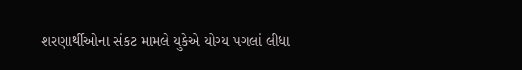શરણાર્થીઓના સંકટ મામલે યુકેએ યોગ્ય પગલાં લીધા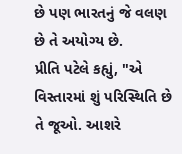છે પણ ભારતનું જે વલણ છે તે અયોગ્ય છે.
પ્રીતિ પટેલે કહ્યું, "એ વિસ્તારમાં શું પરિસ્થિતિ છે તે જૂઓ. આશરે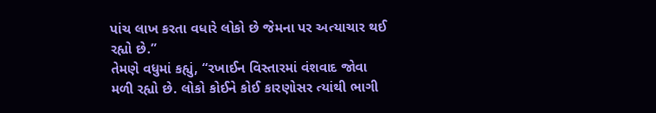પાંચ લાખ કરતા વધારે લોકો છે જેમના પર અત્યાચાર થઈ રહ્યો છે.”
તેમણે વધુમાં કહ્યું, “રખાઈન વિસ્તારમાં વંશવાદ જોવા મળી રહ્યો છે. લોકો કોઈને કોઈ કારણોસર ત્યાંથી ભાગી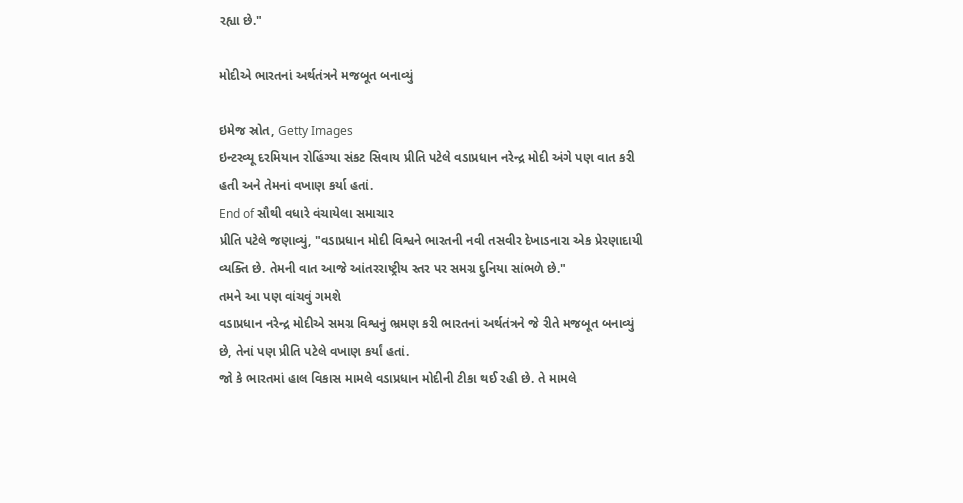રહ્યા છે."

મોદીએ ભારતનાં અર્થતંત્રને મજબૂત બનાવ્યું

ઇમેજ સ્રોત, Getty Images
ઇન્ટરવ્યૂ દરમિયાન રોહિંગ્યા સંકટ સિવાય પ્રીતિ પટેલે વડાપ્રધાન નરેન્દ્ર મોદી અંગે પણ વાત કરી હતી અને તેમનાં વખાણ કર્યા હતાં.
End of સૌથી વધારે વંચાયેલા સમાચાર
પ્રીતિ પટેલે જણાવ્યું, "વડાપ્રધાન મોદી વિશ્વને ભારતની નવી તસવીર દેખાડનારા એક પ્રેરણાદાયી વ્યક્તિ છે. તેમની વાત આજે આંતરરાષ્ટ્રીય સ્તર પર સમગ્ર દુનિયા સાંભળે છે."
તમને આ પણ વાંચવું ગમશે
વડાપ્રધાન નરેન્દ્ર મોદીએ સમગ્ર વિશ્વનું ભ્રમણ કરી ભારતનાં અર્થતંત્રને જે રીતે મજબૂત બનાવ્યું છે, તેનાં પણ પ્રીતિ પટેલે વખાણ કર્યાં હતાં.
જો કે ભારતમાં હાલ વિકાસ મામલે વડાપ્રધાન મોદીની ટીકા થઈ રહી છે. તે મામલે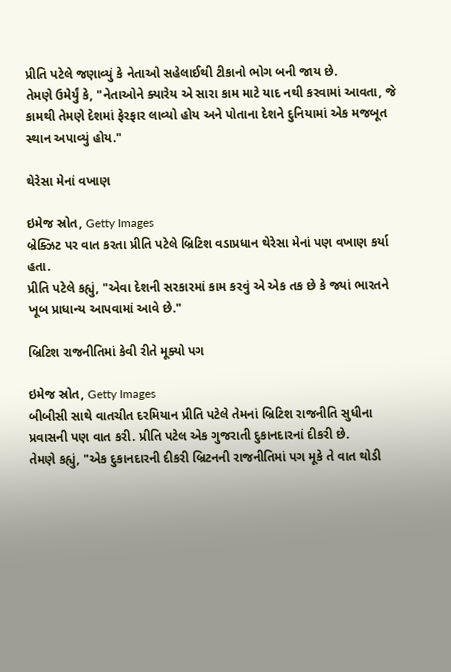પ્રીતિ પટેલે જણાવ્યું કે નેતાઓ સહેલાઈથી ટીકાનો ભોગ બની જાય છે.
તેમણે ઉમેર્યું કે, "નેતાઓને ક્યારેય એ સારા કામ માટે યાદ નથી કરવામાં આવતા, જે કામથી તેમણે દેશમાં ફેરફાર લાવ્યો હોય અને પોતાના દેશને દુનિયામાં એક મજબૂત સ્થાન અપાવ્યું હોય."

થેરેસા મેનાં વખાણ

ઇમેજ સ્રોત, Getty Images
બ્રેક્ઝિટ પર વાત કરતા પ્રીતિ પટેલે બ્રિટિશ વડાપ્રધાન થેરેસા મેનાં પણ વખાણ કર્યા હતા.
પ્રીતિ પટેલે કહ્યું, "એવા દેશની સરકારમાં કામ કરવું એ એક તક છે કે જ્યાં ભારતને ખૂબ પ્રાધાન્ય આપવામાં આવે છે."

બ્રિટિશ રાજનીતિમાં કેવી રીતે મૂક્યો પગ

ઇમેજ સ્રોત, Getty Images
બીબીસી સાથે વાતચીત દરમિયાન પ્રીતિ પટેલે તેમનાં બ્રિટિશ રાજનીતિ સુધીના પ્રવાસની પણ વાત કરી. પ્રીતિ પટેલ એક ગુજરાતી દુકાનદારનાં દીકરી છે.
તેમણે કહ્યું, "એક દુકાનદારની દીકરી બ્રિટનની રાજનીતિમાં પગ મૂકે તે વાત થોડી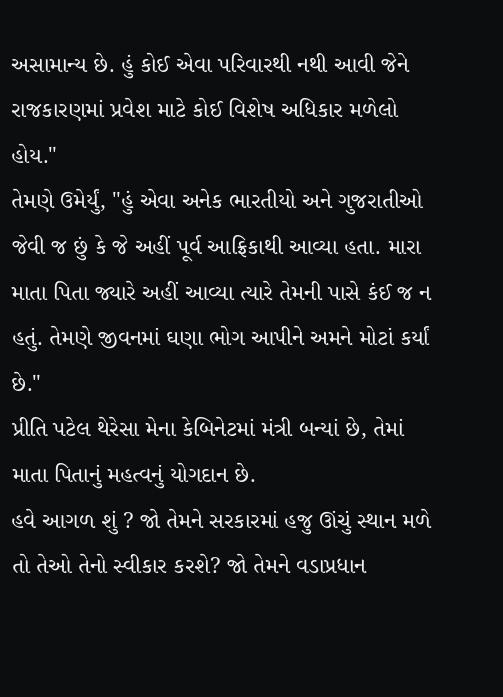અસામાન્ય છે. હું કોઈ એવા પરિવારથી નથી આવી જેને રાજકારણમાં પ્રવેશ માટે કોઈ વિશેષ અધિકાર મળેલો હોય."
તેમણે ઉમેર્યું, "હું એવા અનેક ભારતીયો અને ગુજરાતીઓ જેવી જ છું કે જે અહીં પૂર્વ આફ્રિકાથી આવ્યા હતા. મારા માતા પિતા જ્યારે અહીં આવ્યા ત્યારે તેમની પાસે કંઈ જ ન હતું. તેમણે જીવનમાં ઘણા ભોગ આપીને અમને મોટાં કર્યાં છે."
પ્રીતિ પટેલ થેરેસા મેના કેબિનેટમાં મંત્રી બન્યાં છે, તેમાં માતા પિતાનું મહત્વનું યોગદાન છે.
હવે આગળ શું ? જો તેમને સરકારમાં હજુ ઊંચું સ્થાન મળે તો તેઓ તેનો સ્વીકાર કરશે? જો તેમને વડાપ્રધાન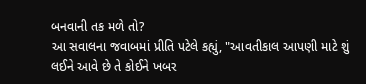બનવાની તક મળે તો?
આ સવાલના જવાબમાં પ્રીતિ પટેલે કહ્યું, "આવતીકાલ આપણી માટે શું લઈને આવે છે તે કોઈને ખબર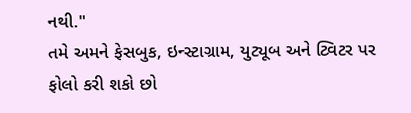નથી."
તમે અમને ફેસબુક, ઇન્સ્ટાગ્રામ, યુટ્યૂબ અને ટ્વિટર પર ફોલો કરી શકો છો